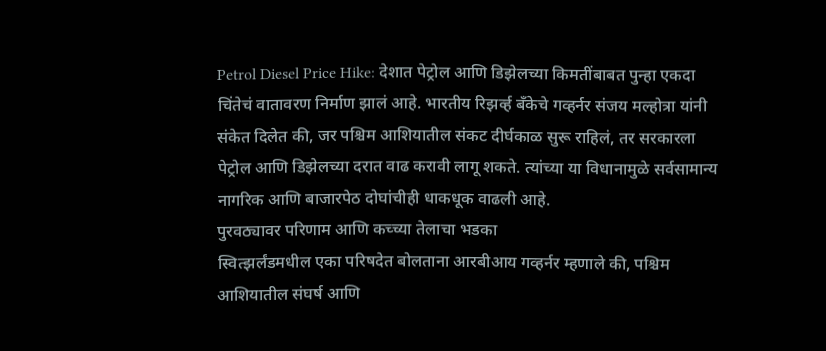Petrol Diesel Price Hike: देशात पेट्रोल आणि डिझेलच्या किमतींबाबत पुन्हा एकदा चिंतेचं वातावरण निर्माण झालं आहे. भारतीय रिझर्व्ह बँकेचे गव्हर्नर संजय मल्होत्रा यांनी संकेत दिलेत की, जर पश्चिम आशियातील संकट दीर्घकाळ सुरू राहिलं, तर सरकारला पेट्रोल आणि डिझेलच्या दरात वाढ करावी लागू शकते. त्यांच्या या विधानामुळे सर्वसामान्य नागरिक आणि बाजारपेठ दोघांचीही धाकधूक वाढली आहे.
पुरवठ्यावर परिणाम आणि कच्च्या तेलाचा भडका
स्वित्झर्लंडमधील एका परिषदेत बोलताना आरबीआय गव्हर्नर म्हणाले की, पश्चिम आशियातील संघर्ष आणि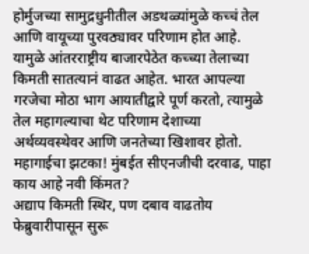होर्मुजच्या सामुद्रधुनीतील अडथळ्यांमुळे कच्चं तेल आणि वायूच्या पुरवठ्यावर परिणाम होत आहे. यामुळे आंतरराष्ट्रीय बाजारपेठेत कच्च्या तेलाच्या किमती सातत्यानं वाढत आहेत. भारत आपल्या गरजेचा मोठा भाग आयातीद्वारे पूर्ण करतो, त्यामुळे तेल महागल्याचा थेट परिणाम देशाच्या अर्थव्यवस्थेवर आणि जनतेच्या खिशावर होतो.
महागाईचा झटका! मुंबईत सीएनजीची दरवाढ, पाहा काय आहे नवी किंमत?
अद्याप किमती स्थिर, पण दबाव वाढतोय
फेब्रुवारीपासून सुरू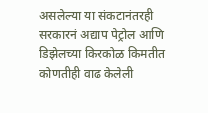असलेल्या या संकटानंतरही सरकारनं अद्याप पेट्रोल आणि डिझेलच्या किरकोळ किमतीत कोणतीही वाढ केलेली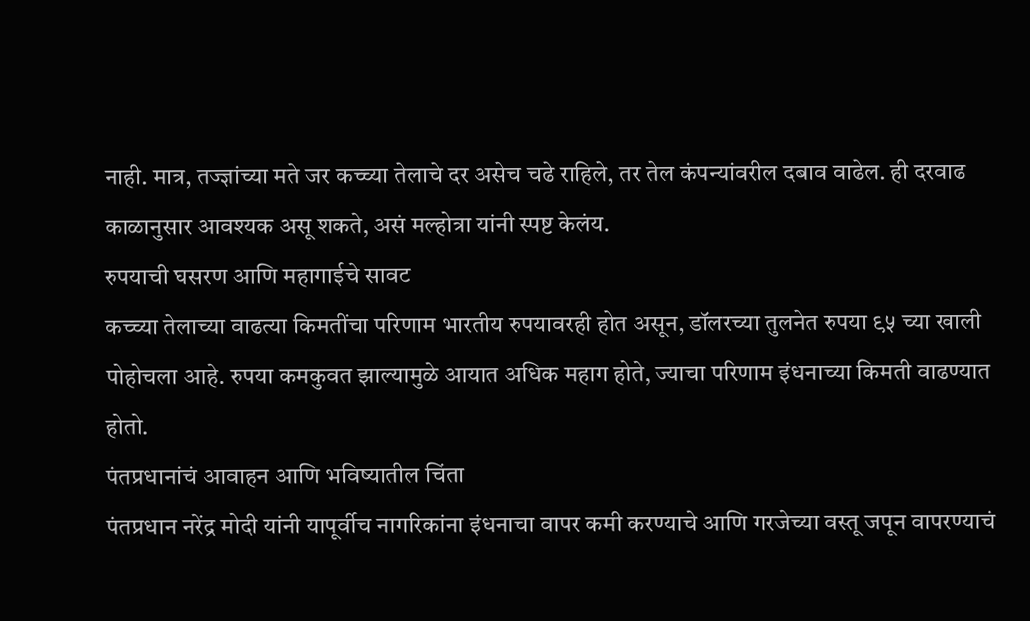नाही. मात्र, तज्ज्ञांच्या मते जर कच्च्या तेलाचे दर असेच चढे राहिले, तर तेल कंपन्यांवरील दबाव वाढेल. ही दरवाढ काळानुसार आवश्यक असू शकते, असं मल्होत्रा यांनी स्पष्ट केलंय.
रुपयाची घसरण आणि महागाईचे सावट
कच्च्या तेलाच्या वाढत्या किमतींचा परिणाम भारतीय रुपयावरही होत असून, डॉलरच्या तुलनेत रुपया ९५ च्या खाली पोहोचला आहे. रुपया कमकुवत झाल्यामुळे आयात अधिक महाग होते, ज्याचा परिणाम इंधनाच्या किमती वाढण्यात होतो.
पंतप्रधानांचं आवाहन आणि भविष्यातील चिंता
पंतप्रधान नरेंद्र मोदी यांनी यापूर्वीच नागरिकांना इंधनाचा वापर कमी करण्याचे आणि गरजेच्या वस्तू जपून वापरण्याचं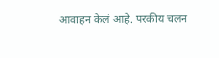आवाहन केलं आहे. परकीय चलन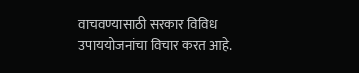वाचवण्यासाठी सरकार विविध उपाययोजनांचा विचार करत आहे.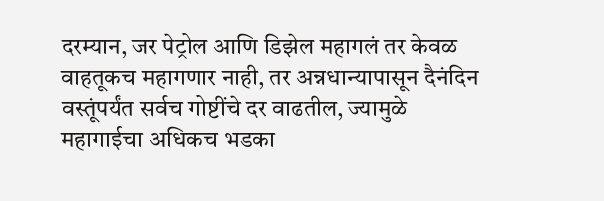दरम्यान, जर पेट्रोल आणि डिझेल महागलं तर केवळ वाहतूकच महागणार नाही, तर अन्नधान्यापासून दैनंदिन वस्तूंपर्यंत सर्वच गोष्टींचे दर वाढतील, ज्यामुळे महागाईचा अधिकच भडका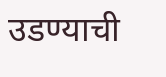उडण्याची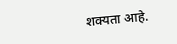शक्यता आहे.